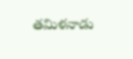తమిళనాడు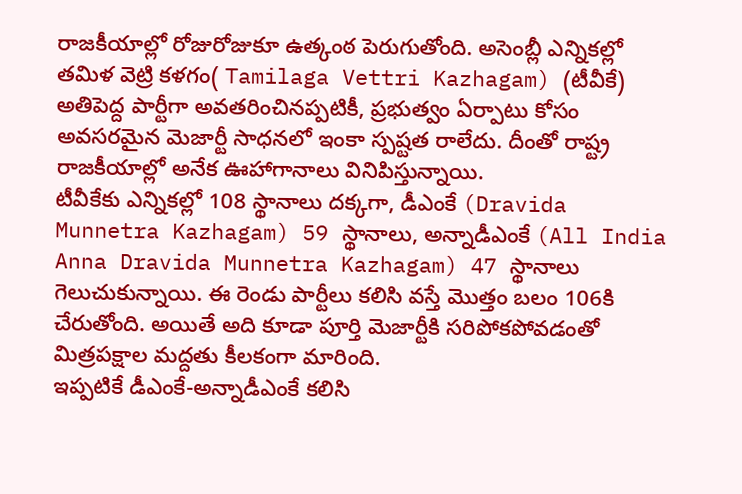రాజకీయాల్లో రోజురోజుకూ ఉత్కంఠ పెరుగుతోంది. అసెంబ్లీ ఎన్నికల్లో తమిళ వెట్రి కళగం( Tamilaga Vettri Kazhagam) (టీవీకే) అతిపెద్ద పార్టీగా అవతరించినప్పటికీ, ప్రభుత్వం ఏర్పాటు కోసం అవసరమైన మెజార్టీ సాధనలో ఇంకా స్పష్టత రాలేదు. దీంతో రాష్ట్ర రాజకీయాల్లో అనేక ఊహాగానాలు వినిపిస్తున్నాయి.
టీవీకేకు ఎన్నికల్లో 108 స్థానాలు దక్కగా, డీఎంకే (Dravida Munnetra Kazhagam) 59 స్థానాలు, అన్నాడీఎంకే (All India Anna Dravida Munnetra Kazhagam) 47 స్థానాలు గెలుచుకున్నాయి. ఈ రెండు పార్టీలు కలిసి వస్తే మొత్తం బలం 106కి చేరుతోంది. అయితే అది కూడా పూర్తి మెజార్టీకి సరిపోకపోవడంతో మిత్రపక్షాల మద్దతు కీలకంగా మారింది.
ఇప్పటికే డీఎంకే-అన్నాడీఎంకే కలిసి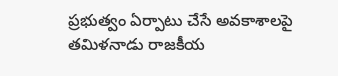ప్రభుత్వం ఏర్పాటు చేసే అవకాశాలపై తమిళనాడు రాజకీయ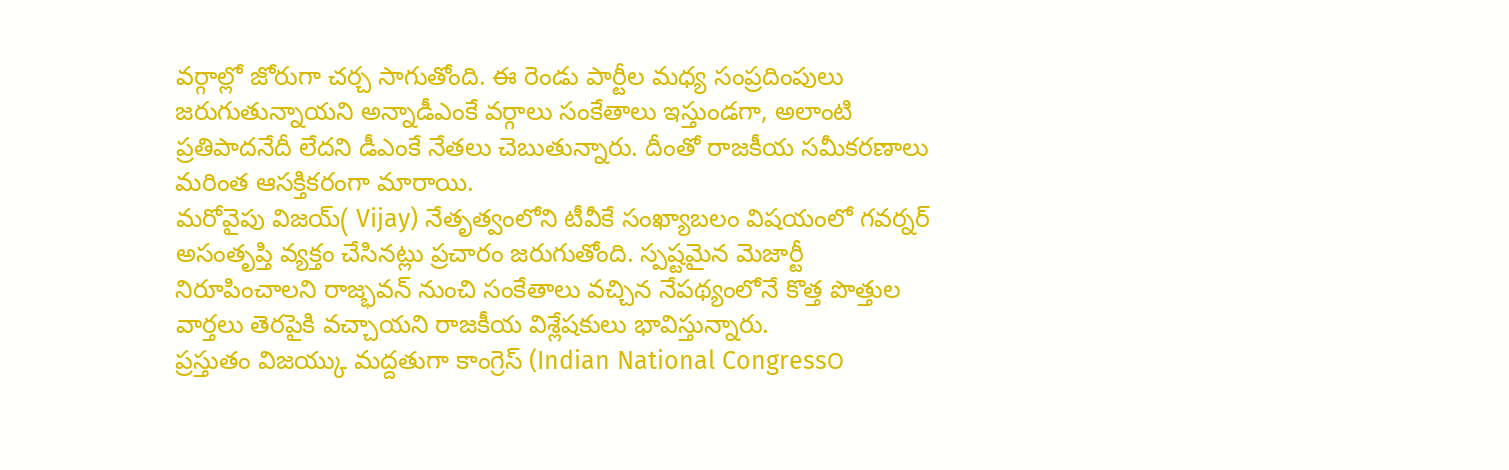వర్గాల్లో జోరుగా చర్చ సాగుతోంది. ఈ రెండు పార్టీల మధ్య సంప్రదింపులు జరుగుతున్నాయని అన్నాడీఎంకే వర్గాలు సంకేతాలు ఇస్తుండగా, అలాంటి ప్రతిపాదనేదీ లేదని డీఎంకే నేతలు చెబుతున్నారు. దీంతో రాజకీయ సమీకరణాలు మరింత ఆసక్తికరంగా మారాయి.
మరోవైపు విజయ్( Vijay) నేతృత్వంలోని టీవీకే సంఖ్యాబలం విషయంలో గవర్నర్ అసంతృప్తి వ్యక్తం చేసినట్లు ప్రచారం జరుగుతోంది. స్పష్టమైన మెజార్టీ నిరూపించాలని రాజ్భవన్ నుంచి సంకేతాలు వచ్చిన నేపథ్యంలోనే కొత్త పొత్తుల వార్తలు తెరపైకి వచ్చాయని రాజకీయ విశ్లేషకులు భావిస్తున్నారు.
ప్రస్తుతం విజయ్కు మద్దతుగా కాంగ్రెస్ (Indian National Congress౦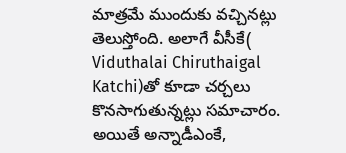మాత్రమే ముందుకు వచ్చినట్లు తెలుస్తోంది. అలాగే వీసీకే( Viduthalai Chiruthaigal Katchi)తో కూడా చర్చలు కొనసాగుతున్నట్లు సమాచారం. అయితే అన్నాడీఎంకే,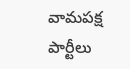వామపక్ష పార్టీలు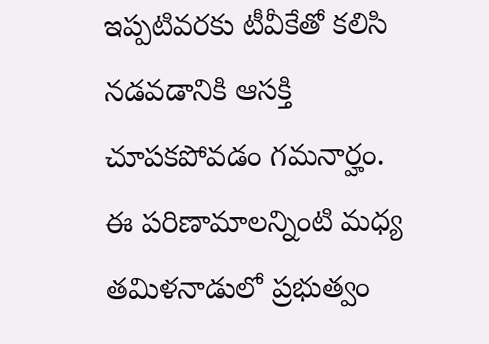ఇప్పటివరకు టీవీకేతో కలిసి నడవడానికి ఆసక్తి చూపకపోవడం గమనార్హం.
ఈ పరిణామాలన్నింటి మధ్య తమిళనాడులో ప్రభుత్వం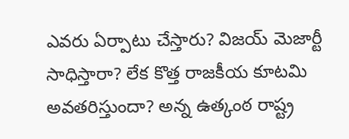ఎవరు ఏర్పాటు చేస్తారు? విజయ్ మెజార్టీ సాధిస్తారా? లేక కొత్త రాజకీయ కూటమి అవతరిస్తుందా? అన్న ఉత్కంఠ రాష్ట్ర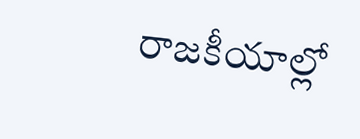రాజకీయాల్లో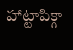హాట్టాపిక్గా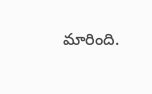మారింది.